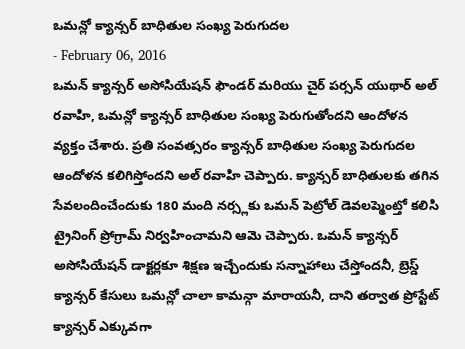ఒమన్లో క్యాన్సర్ బాధితుల సంఖ్య పెరుగుదల
- February 06, 2016
ఒమన్ క్యాన్సర్ అసోసియేషన్ ఫౌండర్ మరియు చైర్ పర్సన్ యుథార్ అల్ రవాహి, ఒమన్లో క్యాన్సర్ బాధితుల సంఖ్య పెరుగుతోందని ఆందోళన వ్యక్తం చేశారు. ప్రతి సంవత్సరం క్యాన్సర్ బాధితుల సంఖ్య పెరుగుదల ఆందోళన కలిగిస్తోందని అల్ రవాహి చెప్పారు. క్యాన్సర్ బాధితులకు తగిన సేవలందించేందుకు 180 మంది నర్స్లకు ఒమన్ పెట్రోల్ డెవలప్మెంట్తో కలిసి ట్రైనింగ్ ప్రోగ్రామ్ నిర్వహించామని ఆమె చెప్పారు. ఒమన్ క్యాన్సర్ అసోసియేషన్ డాక్టర్లకూ శిక్షణ ఇచ్చేందుకు సన్నాహాలు చేస్తోందనీ, బ్రెస్డ్ క్యాన్సర్ కేసులు ఒమన్లో చాలా కామన్గా మారాయనీ, దాని తర్వాత ప్రోస్టేట్ క్యాన్సర్ ఎక్కువగా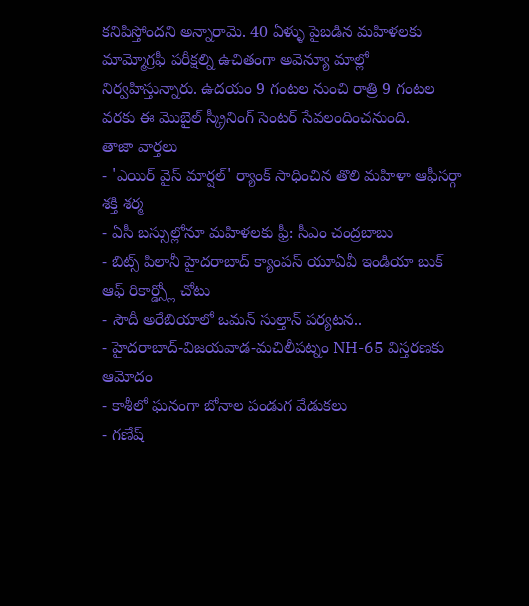కనిపిస్తోందని అన్నారామె. 40 ఏళ్ళు పైబడిన మహిళలకు మామ్మోగ్రఫీ పరీక్షల్ని ఉచితంగా అవెన్యూ మాల్లో నిర్వహిస్తున్నారు. ఉదయం 9 గంటల నుంచి రాత్రి 9 గంటల వరకు ఈ మొబైల్ స్క్రీనింగ్ సెంటర్ సేవలందించనుంది.
తాజా వార్తలు
- 'ఎయిర్ వైస్ మార్షల్' ర్యాంక్ సాధించిన తొలి మహిళా ఆఫీసర్గా శక్తి శర్మ
- ఏసీ బస్సుల్లోనూ మహిళలకు ఫ్రీ: సీఎం చంద్రబాబు
- బిట్స్ పిలానీ హైదరాబాద్ క్యాంపస్ యూఏవీ ఇండియా బుక్ ఆఫ్ రికార్డ్స్లో చోటు
- సౌదీ అరేబియాలో ఒమన్ సుల్తాన్ పర్యటన..
- హైదరాబాద్-విజయవాడ-మచిలీపట్నం NH-65 విస్తరణకు ఆమోదం
- కాశీలో ఘనంగా బోనాల పండుగ వేడుకలు
- గణేష్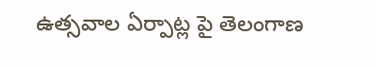ఉత్సవాల ఏర్పాట్ల పై తెలంగాణ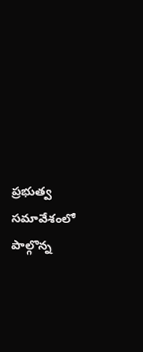ప్రభుత్వ సమావేశంలో పాల్గొన్న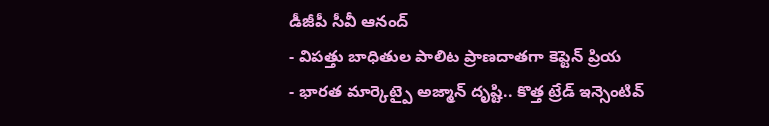డీజీపీ సీవీ ఆనంద్
- విపత్తు బాధితుల పాలిట ప్రాణదాతగా కెప్టెన్ ప్రియ
- భారత మార్కెట్పై అజ్మాన్ దృష్టి.. కొత్త ట్రేడ్ ఇన్సెంటివ్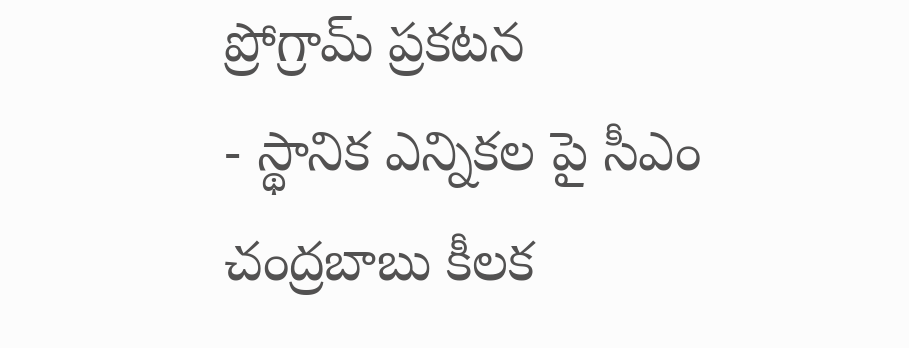ప్రోగ్రామ్ ప్రకటన
- స్థానిక ఎన్నికల పై సీఎం చంద్రబాబు కీలక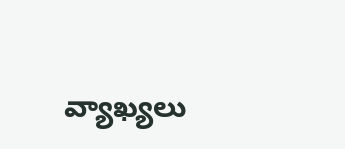వ్యాఖ్యలు